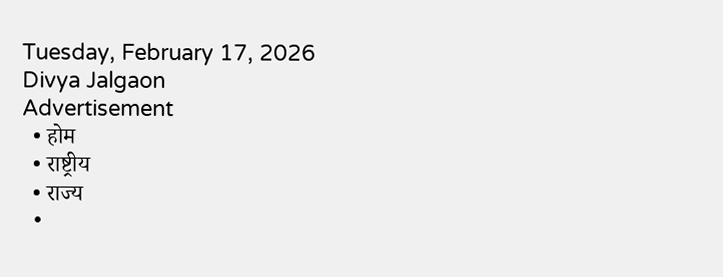Tuesday, February 17, 2026
Divya Jalgaon
Advertisement
  • होम
  • राष्ट्रीय
  • राज्य
  •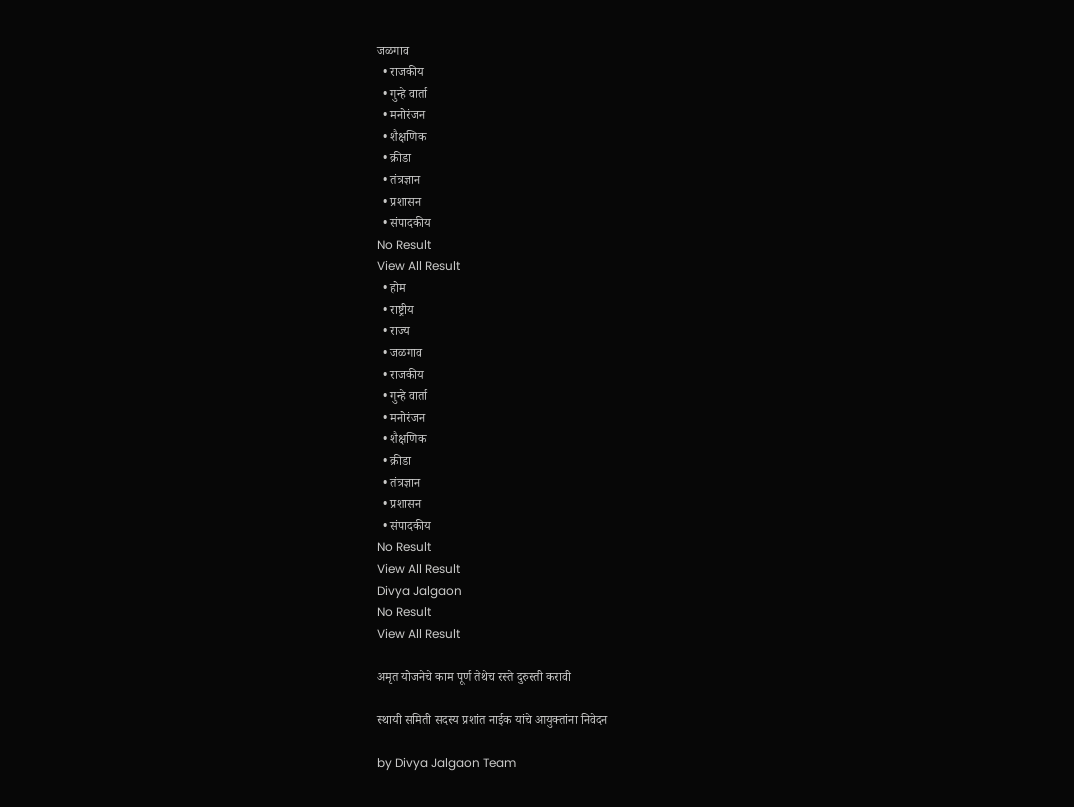जळगाव
  • राजकीय
  • गुन्हे वार्ता
  • मनोरंजन
  • शैक्षणिक
  • क्रीडा
  • तंत्रज्ञान
  • प्रशासन
  • संपादकीय
No Result
View All Result
  • होम
  • राष्ट्रीय
  • राज्य
  • जळगाव
  • राजकीय
  • गुन्हे वार्ता
  • मनोरंजन
  • शैक्षणिक
  • क्रीडा
  • तंत्रज्ञान
  • प्रशासन
  • संपादकीय
No Result
View All Result
Divya Jalgaon
No Result
View All Result

अमृत योजनेचे काम पूर्ण तेथेच रस्ते दुरुस्ती करावी

स्थायी समिती सदस्य प्रशांत नाईक यांचे आयुक्तांना निवेदन

by Divya Jalgaon Team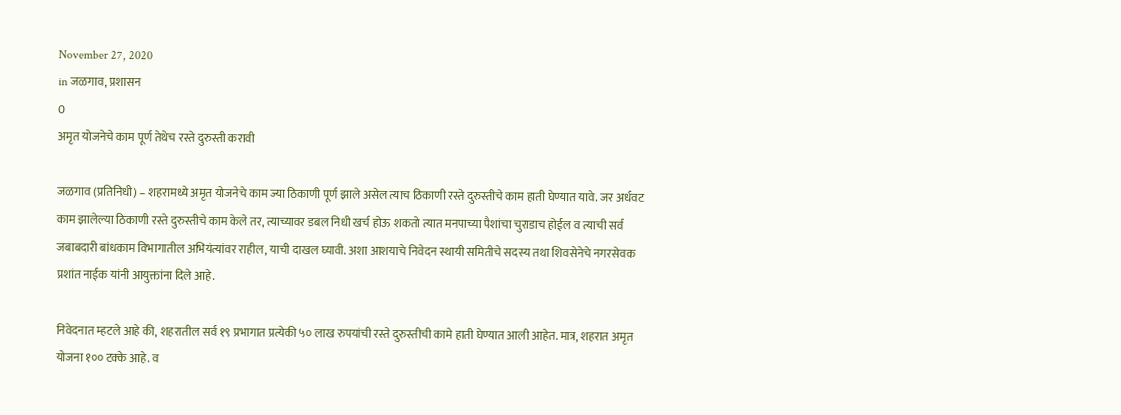November 27, 2020
in जळगाव, प्रशासन
0
अमृत योजनेचे काम पूर्ण तेथेच रस्ते दुरुस्ती करावी

जळगाव (प्रतिनिधी) – शहरामध्ये अमृत योजनेचे काम ज्या ठिकाणी पूर्ण झाले असेल त्याच ठिकाणी रस्ते दुरुस्तीचे काम हाती घेण्यात यावे. जर अर्धवट काम झालेल्या ठिकाणी रस्ते दुरुस्तीचे काम केले तर, त्याच्यावर डबल निधी खर्च होऊ शकतो त्यात मनपाच्या पैशांचा चुराडाच होईल व त्याची सर्व जबाबदारी बांधकाम विभागातील अभियंत्यांवर राहील, याची दाखल घ्यावी. अशा आशयाचे निवेदन स्थायी समितीचे सदस्य तथा शिवसेनेचे नगरसेवक प्रशांत नाईक यांनी आयुक्तांना दिले आहे.

निवेदनात म्हटले आहे की, शहरातील सर्व १९ प्रभागात प्रत्येकी ५० लाख रुपयांची रस्ते दुरुस्तीची कामे हाती घेण्यात आली आहेत. मात्र, शहरात अमृत योजना १०० टक्के आहे. व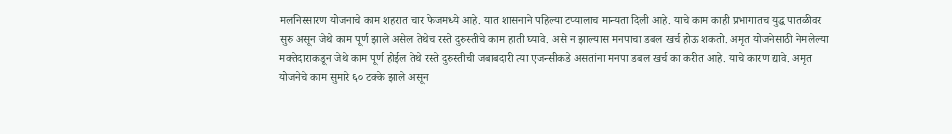मलनिस्सारण योजनाचे काम शहरात चार फेजमध्ये आहे. यात शासनाने पहिल्या टप्यालाच मान्यता दिली आहे. याचे काम काही प्रभागातच युद्ध पातळीवर सुरु असून जेथे काम पूर्ण झाले असेल तेथेच रस्ते दुरुस्तीचे काम हाती घ्यावे. असे न झाल्यास मनपाचा डबल खर्च होऊ शकतो. अमृत योजनेसाठी नेमलेल्या मक्तेदाराकडून जेथे काम पूर्ण होईल तेथे रस्ते दुरुस्तीची जबाबदारी त्या एजन्सीकडे असतांना मनपा डबल खर्च का करीत आहे. याचे कारण द्यावे. अमृत योजनेचे काम सुमारे ६० टक्के झाले असून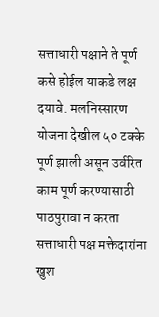सत्ताधारी पक्षाने ते पूर्ण कसे होईल याकडे लक्ष दयावे. मलनिस्सारण योजना देखील ५० टक्के पूर्ण झाली असून उर्वरित काम पूर्ण करण्यासाठी पाठपुरावा न करता सत्ताधारी पक्ष मक्तेदारांना खुश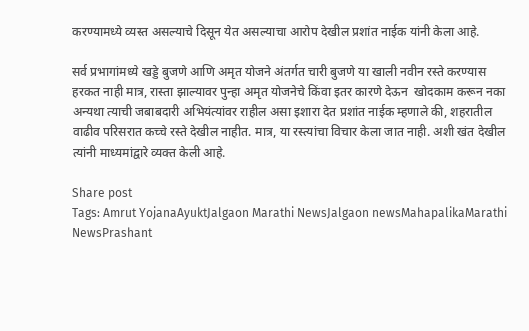करण्यामध्ये व्यस्त असल्याचे दिसून येत असल्याचा आरोप देखील प्रशांत नाईक यांनी केला आहे.

सर्व प्रभागांमध्ये खड्डे बुजणे आणि अमृत योजने अंतर्गत चारी बुजणे या खाली नवीन रस्ते करण्यास हरकत नाही मात्र, रास्ता झाल्यावर पुन्हा अमृत योजनेचे किंवा इतर कारणे देऊन  खोदकाम करून नका अन्यथा त्याची जबाबदारी अभियंत्यांवर राहील असा इशारा देत प्रशांत नाईक म्हणाले की, शहरातील वाढीव परिसरात कच्चे रस्ते देखील नाहीत. मात्र, या रस्त्यांचा विचार केला जात नाही. अशी खंत देखील त्यांनी माध्यमांद्वारे व्यक्त केली आहे.

Share post
Tags: Amrut YojanaAyuktJalgaon Marathi NewsJalgaon newsMahapalikaMarathi NewsPrashant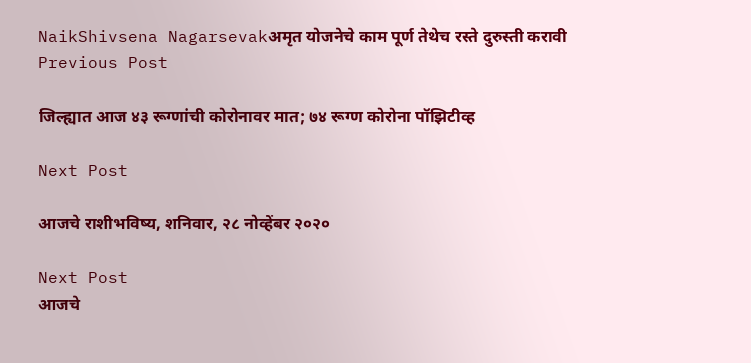NaikShivsena Nagarsevakअमृत योजनेचे काम पूर्ण तेथेच रस्ते दुरुस्ती करावी
Previous Post

जिल्ह्यात आज ४३ रूग्णांची कोरोनावर मात; ७४ रूग्ण कोरोना पॉझिटीव्ह

Next Post

आजचे राशीभविष्य, शनिवार, २८ नोव्हेंबर २०२०

Next Post
आजचे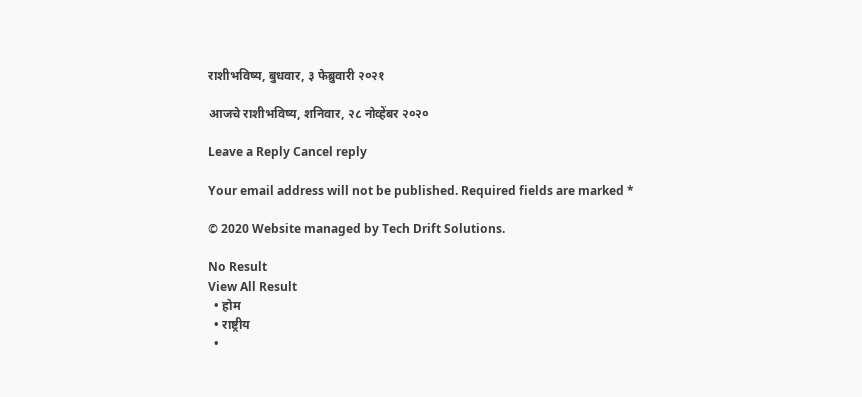राशीभविष्य, बुधवार, ३ फेब्रुवारी २०२१

आजचे राशीभविष्य, शनिवार, २८ नोव्हेंबर २०२०

Leave a Reply Cancel reply

Your email address will not be published. Required fields are marked *

© 2020 Website managed by Tech Drift Solutions.

No Result
View All Result
  • होम
  • राष्ट्रीय
  •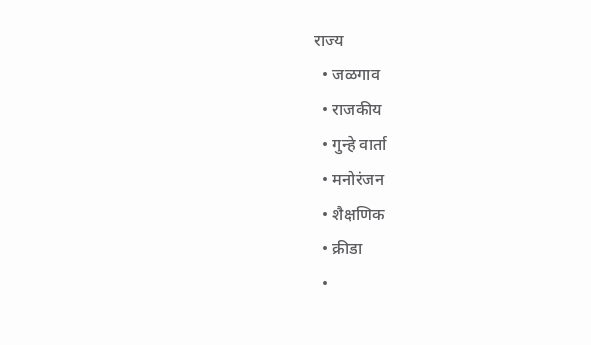राज्य
  • जळगाव
  • राजकीय
  • गुन्हे वार्ता
  • मनोरंजन
  • शैक्षणिक
  • क्रीडा
  •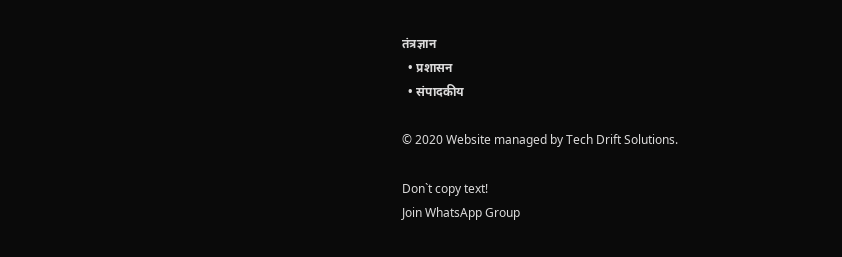तंत्रज्ञान
  • प्रशासन
  • संपादकीय

© 2020 Website managed by Tech Drift Solutions.

Don`t copy text!
Join WhatsApp Group